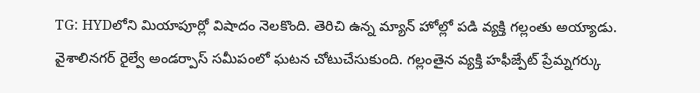TG: HYDలోని మియాపూర్లో విషాదం నెలకొంది. తెరిచి ఉన్న మ్యాన్ హోల్లో పడి వ్యక్తి గల్లంతు అయ్యాడు. వైశాలినగర్ రైల్వే అండర్పాస్ సమీపంలో ఘటన చోటుచేసుకుంది. గల్లంతైన వ్యక్తి హఫీజ్పేట్ ప్రేమ్నగర్కు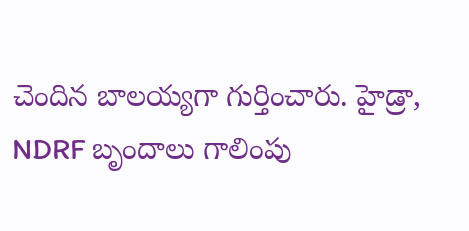చెందిన బాలయ్యగా గుర్తించారు. హైడ్రా, NDRF బృందాలు గాలింపు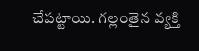చేపట్టాయి. గల్లంతైన వ్యక్తి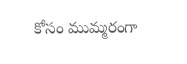కోసం ముమ్మరంగా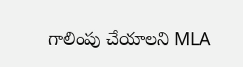గాలింపు చేయాలని MLA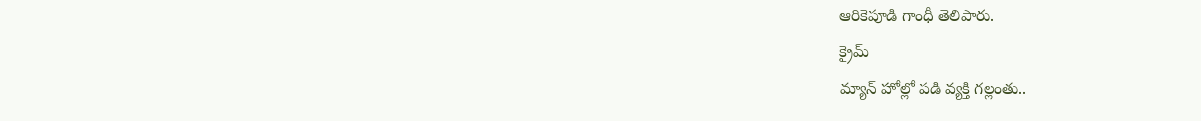ఆరికెపూడి గాంధీ తెలిపారు.
క్రైమ్
మ్యాన్ హోల్లో పడి వ్యక్తి గల్లంతు..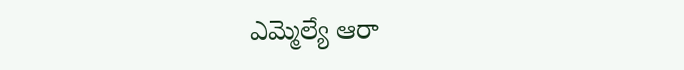ఎమ్మెల్యే ఆరా